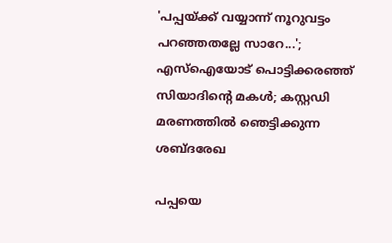'പപ്പയ്ക്ക് വയ്യാന്ന് നൂറുവട്ടം പറഞ്ഞതല്ലേ സാറേ...'; എസ്ഐയോട് പൊട്ടിക്കരഞ്ഞ് സിയാദിന്റെ മകൾ; കസ്റ്റഡി മരണത്തിൽ ഞെട്ടിക്കുന്ന ശബ്ദരേഖ

പപ്പയെ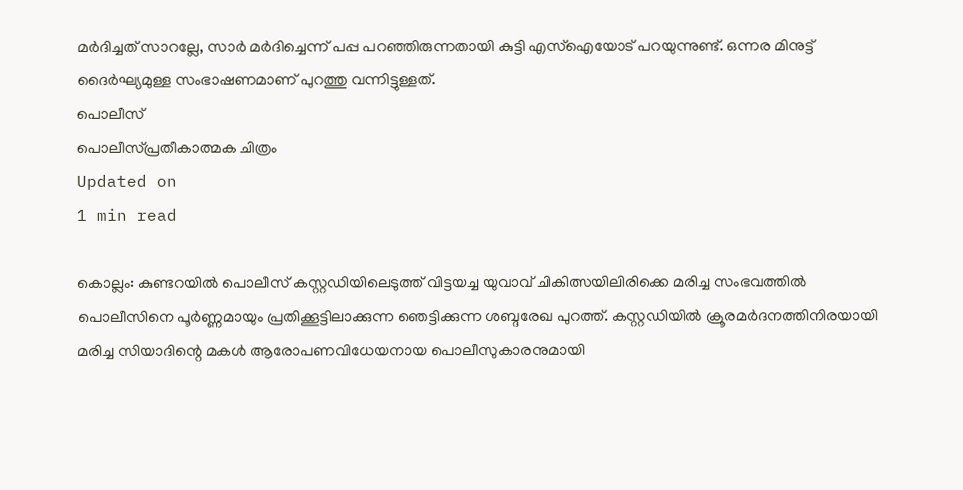മർദിച്ചത് സാറല്ലേ, സാർ മർദിച്ചെന്ന് പപ്പ പറഞ്ഞിരുന്നതായി കുട്ടി എസ്ഐയോട് പറയുന്നുണ്ട്. ഒന്നര മിനുട്ട് ദൈർഘ്യമുള്ള സംഭാഷണമാണ് പുറത്തു വന്നിട്ടുള്ളത്.
പൊലീസ്
പൊലീസ്പ്രതീകാത്മക ചിത്രം
Updated on
1 min read

കൊല്ലം: കുണ്ടറയിൽ പൊലീസ് കസ്റ്റഡിയിലെടുത്ത് വിട്ടയച്ച യുവാവ് ചികിത്സയിലിരിക്കെ മരിച്ച സംഭവത്തിൽ പൊലീസിനെ പൂർണ്ണമായും പ്രതിക്കൂട്ടിലാക്കുന്ന ഞെട്ടിക്കുന്ന ശബ്ദരേഖ പുറത്ത്. കസ്റ്റഡിയിൽ ക്രൂരമർദനത്തിനിരയായി മരിച്ച സിയാദിന്റെ മകൾ ആരോപണവിധേയനായ പൊലീസുകാരനുമായി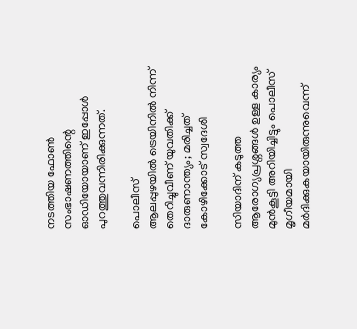നടത്തിയ ഫോൺ സംഭാഷണത്തിന്റെ ഓഡിയോയാണ് ഇപ്പോൾ പുറത്തുവന്നിരിക്കുന്നത്.

പൊലീസ്
ആലപ്പുഴയില്‍ ട്രെയിനില്‍ നിന്ന് തെറിച്ചുവീണ് യുവതിക്ക് ദാരുണാന്ത്യം; മരിച്ചത് കോഴിക്കോട് സ്വദേശി

സിയാദിന് കടുത്ത ആരോഗ്യപ്രശ്നങ്ങൾ ഉള്ള കാര്യം മുൻകൂട്ടി അറിയിച്ചിട്ടും പൊലീസ് മൃഗീയമായി മർദിക്കുകയായിരുന്നുവെന്ന്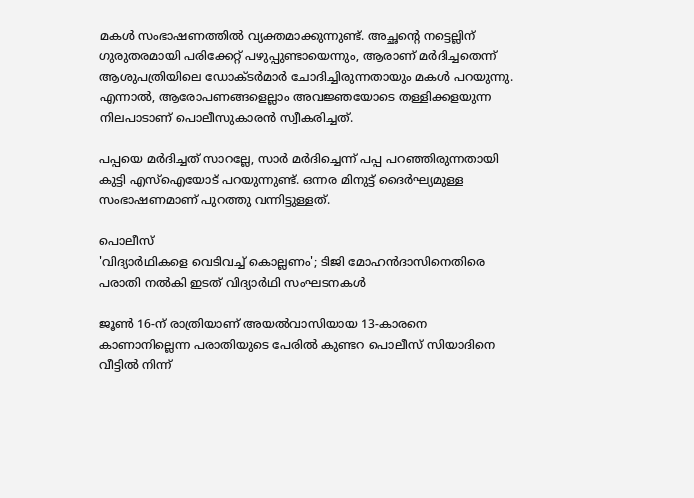മകൾ സംഭാഷണത്തിൽ വ്യക്തമാക്കുന്നുണ്ട്. അച്ഛന്റെ നട്ടെല്ലിന് ഗുരുതരമായി പരിക്കേറ്റ് പഴുപ്പുണ്ടായെന്നും, ആരാണ് മർദിച്ചതെന്ന് ആശുപത്രിയിലെ ഡോക്ടർമാർ ചോദിച്ചിരുന്നതായും മകൾ പറയുന്നു. എന്നാൽ, ആരോപണങ്ങളെല്ലാം അവജ്ഞയോടെ തള്ളിക്കളയുന്ന നിലപാടാണ് പൊലീസുകാരൻ സ്വീകരിച്ചത്.

പപ്പയെ മർദിച്ചത് സാറല്ലേ, സാർ മർദിച്ചെന്ന് പപ്പ പറഞ്ഞിരുന്നതായി കുട്ടി എസ്ഐയോട് പറയുന്നുണ്ട്. ഒന്നര മിനുട്ട് ദൈർഘ്യമുള്ള സംഭാഷണമാണ് പുറത്തു വന്നിട്ടുള്ളത്.

പൊലീസ്
'വിദ്യാര്‍ഥികളെ വെടിവച്ച് കൊല്ലണം'; ടിജി മോഹന്‍ദാസിനെതിരെ പരാതി നല്‍കി ഇടത് വിദ്യാര്‍ഥി സംഘടനകള്‍

ജൂൺ 16-ന് രാത്രിയാണ് അയൽവാസിയായ 13-കാരനെ കാണാനില്ലെന്ന പരാതിയുടെ പേരിൽ കുണ്ടറ പൊലീസ് സിയാദിനെ വീട്ടിൽ നിന്ന്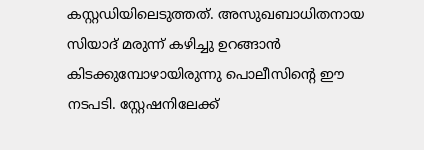കസ്റ്റഡിയിലെടുത്തത്. അസുഖബാധിതനായ സിയാദ് മരുന്ന് കഴിച്ചു ഉറങ്ങാൻ കിടക്കുമ്പോഴായിരുന്നു പൊലീസിന്റെ ഈ നടപടി. സ്റ്റേഷനിലേക്ക്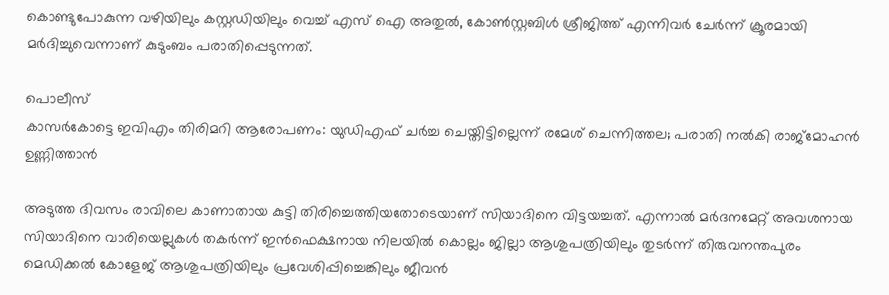കൊണ്ടുപോകുന്ന വഴിയിലും കസ്റ്റഡിയിലും വെച്ച് എസ് ഐ അതുൽ, കോൺസ്റ്റബിൾ ശ്രീജിത്ത് എന്നിവർ ചേർന്ന് ക്രൂരമായി മർദിച്ചുവെന്നാണ് കുടുംബം പരാതിപ്പെടുന്നത്.

പൊലീസ്
കാസർകോട്ടെ ഇവിഎം തിരിമറി ആരോപണം: യുഡിഎഫ് ചർച്ച ചെയ്തിട്ടില്ലെന്ന് രമേശ് ചെന്നിത്തല; പരാതി നൽകി രാജ്‌മോഹൻ ഉണ്ണിത്താൻ

അടുത്ത ദിവസം രാവിലെ കാണാതായ കുട്ടി തിരിച്ചെത്തിയതോടെയാണ് സിയാദിനെ വിട്ടയച്ചത്. എന്നാൽ മർദനമേറ്റ് അവശനായ സിയാദിനെ വാരിയെല്ലുകൾ തകർന്ന് ഇൻഫെക്ഷനായ നിലയിൽ കൊല്ലം ജില്ലാ ആശുപത്രിയിലും തുടർന്ന് തിരുവനന്തപുരം മെഡിക്കൽ കോളേജ് ആശുപത്രിയിലും പ്രവേശിപ്പിച്ചെങ്കിലും ജീവൻ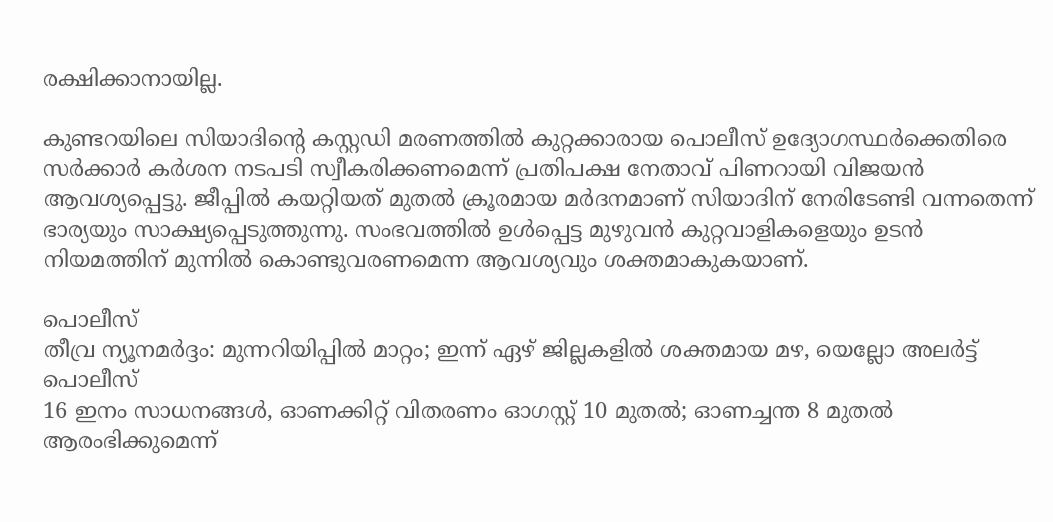രക്ഷിക്കാനായില്ല.

കുണ്ടറയിലെ സിയാദിന്റെ കസ്റ്റഡി മരണത്തിൽ കുറ്റക്കാരായ പൊലീസ് ഉദ്യോഗസ്ഥർക്കെതിരെ സർക്കാർ കർശന നടപടി സ്വീകരിക്കണമെന്ന് പ്രതിപക്ഷ നേതാവ് പിണറായി വിജയൻ ആവശ്യപ്പെട്ടു. ജീപ്പിൽ കയറ്റിയത് മുതൽ ക്രൂരമായ മർദനമാണ് സിയാദിന് നേരിടേണ്ടി വന്നതെന്ന് ഭാര്യയും സാക്ഷ്യപ്പെടുത്തുന്നു. സംഭവത്തിൽ ഉൾപ്പെട്ട മുഴുവൻ കുറ്റവാളികളെയും ഉടൻ നിയമത്തിന് മുന്നിൽ കൊണ്ടുവരണമെന്ന ആവശ്യവും ശക്തമാകുകയാണ്.

പൊലീസ്
തീവ്ര ന്യൂനമര്‍ദ്ദം: മുന്നറിയിപ്പില്‍ മാറ്റം; ഇന്ന് ഏഴ് ജില്ലകളില്‍ ശക്തമായ മഴ, യെല്ലോ അലര്‍ട്ട്
പൊലീസ്
16 ഇനം സാധനങ്ങൾ, ഓണക്കിറ്റ് വിതരണം ഓഗസ്റ്റ് 10 മുതൽ; ഓണച്ചന്ത 8 മുതൽ ആരംഭിക്കുമെന്ന്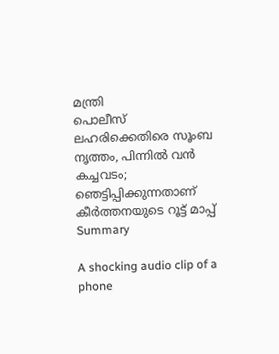മന്ത്രി
പൊലീസ്
ലഹരിക്കെതിരെ സൂംബ നൃത്തം, പിന്നിൽ വൻ കച്ചവടം; ഞെട്ടിപ്പിക്കുന്നതാണ് കീർത്തനയുടെ റൂട്ട് മാപ്പ്
Summary

A shocking audio clip of a phone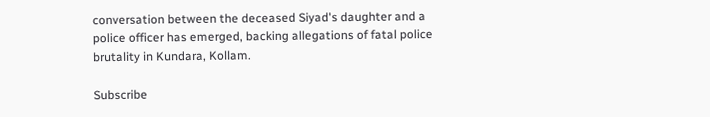conversation between the deceased Siyad's daughter and a police officer has emerged, backing allegations of fatal police brutality in Kundara, Kollam.

Subscribe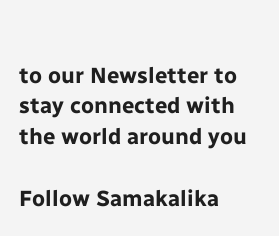to our Newsletter to stay connected with the world around you

Follow Samakalika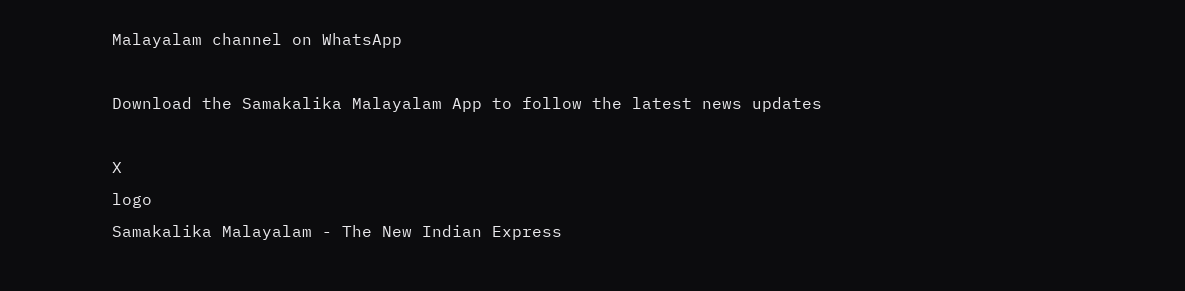Malayalam channel on WhatsApp

Download the Samakalika Malayalam App to follow the latest news updates

X
logo
Samakalika Malayalam - The New Indian Express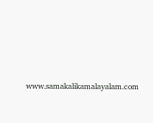www.samakalikamalayalam.com